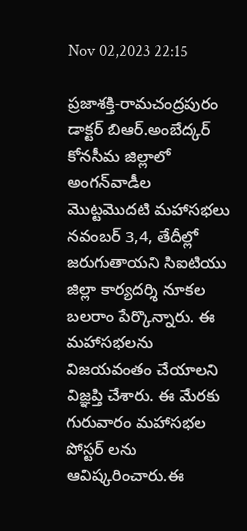Nov 02,2023 22:15

ప్రజాశక్తి-రామచంద్రపురం
డాక్టర్‌ బిఆర్‌.అంబేద్కర్‌ కోనసీమ జిల్లాలో అంగన్‌వాడీల మొట్టమొదటి మహాసభలు నవంబర్‌ 3,4, తేదీల్లో జరుగుతాయని సిఐటియు జిల్లా కార్యదర్శి నూకల బలరాం పేర్కొన్నారు. ఈ మహాసభలను విజయవంతం చేయాలని విజ్ఞప్తి చేశారు. ఈ మేరకు గురువారం మహాసభల పోస్టర్‌ లను ఆవిష్కరించారు.ఈ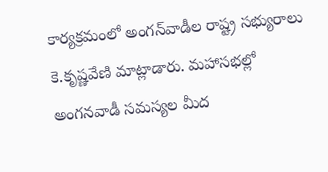కార్యక్రమంలో అంగన్‌వాడీల రాష్ట్ర సభ్యురాలు కె.కృష్ణవేణి మాట్లాడారు. మహాసభల్లో అంగనవాడీ సమస్యల మీద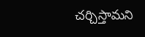చర్చిస్తామని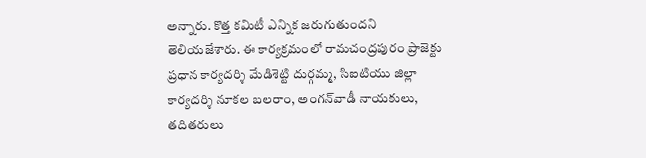అన్నారు. కొత్త కమిటీ ఎన్నిక జరుగుతుందని తెలియజేశారు. ఈ కార్యక్రమంలో రామచంద్రపురం ప్రాజెక్టు ప్రధాన కార్యదర్శి మేడిశెట్టి దుర్గమ్మ, సిఐటియు జిల్లా కార్యదర్శి నూకల బలరాం, అంగన్‌వాడీ నాయకులు, తదితరులు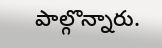పాల్గొన్నారు.